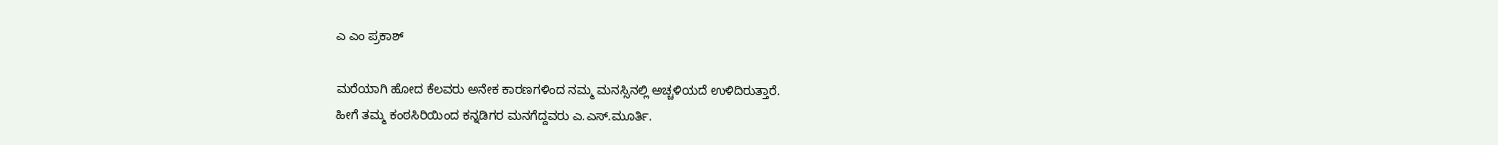ಎ ಎಂ ಪ್ರಕಾಶ್

ಮರೆಯಾಗಿ ಹೋದ ಕೆಲವರು ಅನೇಕ ಕಾರಣಗಳಿಂದ ನಮ್ಮ ಮನಸ್ಸಿನಲ್ಲಿ ಅಚ್ಚಳಿಯದೆ ಉಳಿದಿರುತ್ತಾರೆ.
ಹೀಗೆ ತಮ್ಮ ಕಂಠಸಿರಿಯಿಂದ ಕನ್ನಡಿಗರ ಮನಗೆದ್ದವರು ಎ.ಎಸ್.ಮೂರ್ತಿ.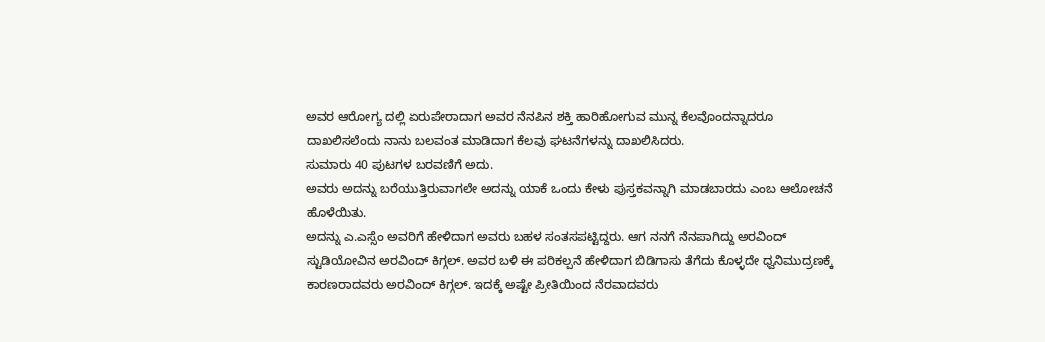ಅವರ ಆರೋಗ್ಯ ದಲ್ಲಿ ಏರುಪೇರಾದಾಗ ಅವರ ನೆನಪಿನ ಶಕ್ತಿ ಹಾರಿಹೋಗುವ ಮುನ್ನ ಕೆಲವೊಂದನ್ನಾದರೂ ದಾಖಲಿಸಲೆಂದು ನಾನು ಬಲವಂತ ಮಾಡಿದಾಗ ಕೆಲವು ಘಟನೆಗಳನ್ನು ದಾಖಲಿಸಿದರು.
ಸುಮಾರು 40 ಪುಟಗಳ ಬರವಣಿಗೆ ಅದು.
ಅವರು ಅದನ್ನು ಬರೆಯುತ್ತಿರುವಾಗಲೇ ಅದನ್ನು ಯಾಕೆ ಒಂದು ಕೇಳು ಪುಸ್ತಕವನ್ನಾಗಿ ಮಾಡಬಾರದು ಎಂಬ ಆಲೋಚನೆ ಹೊಳೆಯಿತು.
ಅದನ್ನು ಎ.ಎಸ್ಸೆಂ ಅವರಿಗೆ ಹೇಳಿದಾಗ ಅವರು ಬಹಳ ಸಂತಸಪಟ್ಟಿದ್ದರು. ಆಗ ನನಗೆ ನೆನಪಾಗಿದ್ದು ಅರವಿಂದ್ ಸ್ಟುಡಿಯೋವಿನ ಅರವಿಂದ್ ಕಿಗ್ಗಲ್. ಅವರ ಬಳಿ ಈ ಪರಿಕಲ್ಪನೆ ಹೇಳಿದಾಗ ಬಿಡಿಗಾಸು ತೆಗೆದು ಕೊಳ್ಳದೇ ಧ್ವನಿಮುದ್ರಣಕ್ಕೆ ಕಾರಣರಾದವರು ಅರವಿಂದ್ ಕಿಗ್ಗಲ್. ಇದಕ್ಕೆ ಅಷ್ಟೇ ಪ್ರೀತಿಯಿಂದ ನೆರವಾದವರು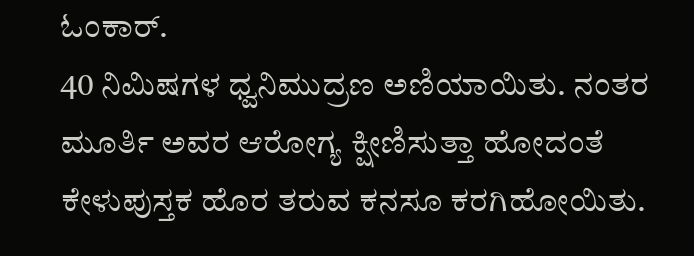ಓಂಕಾರ್.
40 ನಿಮಿಷಗಳ ಧ್ವನಿಮುದ್ರಣ ಅಣಿಯಾಯಿತು. ನಂತರ ಮೂರ್ತಿ ಅವರ ಆರೋಗ್ಯ ಕ್ಷೀಣಿಸುತ್ತಾ ಹೋದಂತೆ ಕೇಳುಪುಸ್ತಕ ಹೊರ ತರುವ ಕನಸೂ ಕರಗಿಹೋಯಿತು.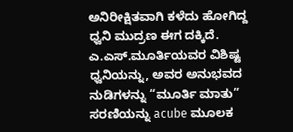ಅನಿರೀಕ್ಷಿತವಾಗಿ ಕಳೆದು ಹೋಗಿದ್ದ ಧ್ವನಿ ಮುದ್ರಣ ಈಗ ದಕ್ಕಿದೆ. ಎ.ಎಸ್.ಮೂರ್ತಿಯವರ ವಿಶಿಷ್ಟ ಧ್ವನಿಯನ್ನು, ಅವರ ಅನುಭವದ ನುಡಿಗಳನ್ನು “ಮೂರ್ತಿ ಮಾತು” ಸರಣಿಯನ್ನು acube ಮೂಲಕ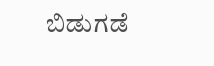ಬಿಡುಗಡೆ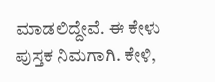ಮಾಡಲಿದ್ದೇವೆ. ಈ ಕೇಳು ಪುಸ್ತಕ ನಿಮಗಾಗಿ. ಕೇಳಿ,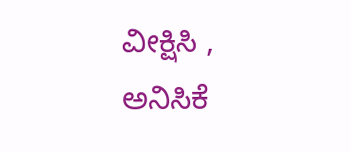ವೀಕ್ಷಿಸಿ , ಅನಿಸಿಕೆ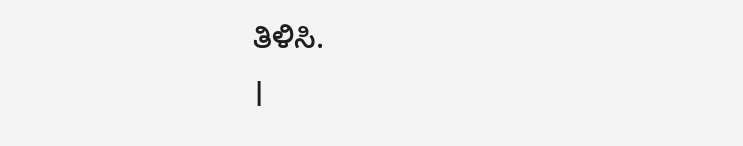ತಿಳಿಸಿ.
।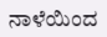ನಾಳೆಯಿಂದ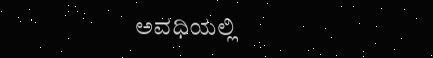ಅವಧಿಯಲ್ಲಿ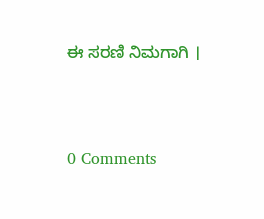ಈ ಸರಣಿ ನಿಮಗಾಗಿ ।




0 Comments